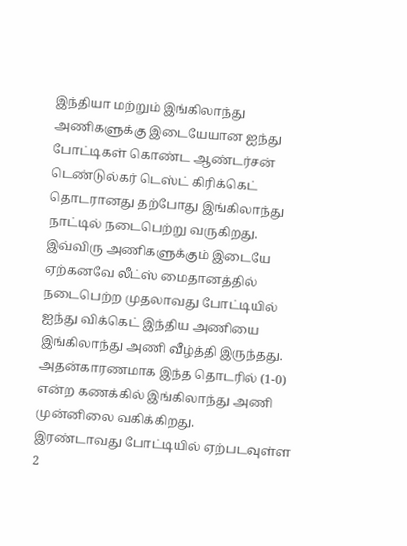இந்தியா மற்றும் இங்கிலாந்து அணிகளுக்கு இடையேயான ஐந்து போட்டிகள் கொண்ட ஆண்டர்சன் டெண்டுல்கர் டெஸ்ட் கிரிக்கெட் தொடரானது தற்போது இங்கிலாந்து நாட்டில் நடைபெற்று வருகிறது. இவ்விரு அணிகளுக்கும் இடையே ஏற்கனவே லீட்ஸ் மைதானத்தில் நடைபெற்ற முதலாவது போட்டியில் ஐந்து விக்கெட் இந்திய அணியை இங்கிலாந்து அணி வீழ்த்தி இருந்தது. அதன்காரணமாக இந்த தொடரில் (1-0) என்ற கணக்கில் இங்கிலாந்து அணி முன்னிலை வகிக்கிறது.
இரண்டாவது போட்டியில் ஏற்படவுள்ள 2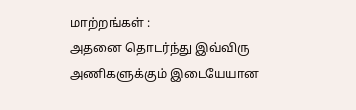மாற்றங்கள் :
அதனை தொடர்ந்து இவ்விரு அணிகளுக்கும் இடையேயான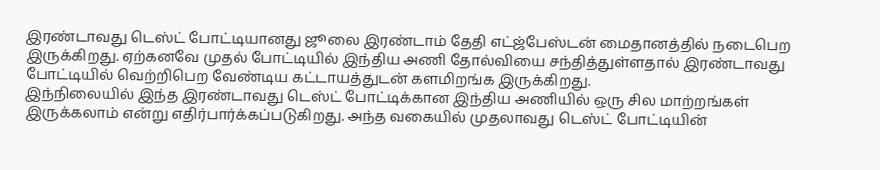இரண்டாவது டெஸ்ட் போட்டியானது ஜூலை இரண்டாம் தேதி எட்ஜ்பேஸ்டன் மைதானத்தில் நடைபெற இருக்கிறது. ஏற்கனவே முதல் போட்டியில் இந்திய அணி தோல்வியை சந்தித்துள்ளதால் இரண்டாவது போட்டியில் வெற்றிபெற வேண்டிய கட்டாயத்துடன் களமிறங்க இருக்கிறது.
இந்நிலையில் இந்த இரண்டாவது டெஸ்ட் போட்டிக்கான இந்திய அணியில் ஒரு சில மாற்றங்கள் இருக்கலாம் என்று எதிர்பார்க்கப்படுகிறது. அந்த வகையில் முதலாவது டெஸ்ட் போட்டியின்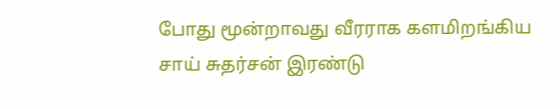போது மூன்றாவது வீரராக களமிறங்கிய சாய் சுதர்சன் இரண்டு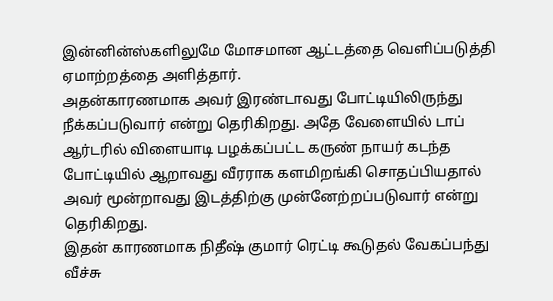இன்னின்ஸ்களிலுமே மோசமான ஆட்டத்தை வெளிப்படுத்தி ஏமாற்றத்தை அளித்தார்.
அதன்காரணமாக அவர் இரண்டாவது போட்டியிலிருந்து நீக்கப்படுவார் என்று தெரிகிறது. அதே வேளையில் டாப் ஆர்டரில் விளையாடி பழக்கப்பட்ட கருண் நாயர் கடந்த போட்டியில் ஆறாவது வீரராக களமிறங்கி சொதப்பியதால் அவர் மூன்றாவது இடத்திற்கு முன்னேற்றப்படுவார் என்று தெரிகிறது.
இதன் காரணமாக நிதீஷ் குமார் ரெட்டி கூடுதல் வேகப்பந்து வீச்சு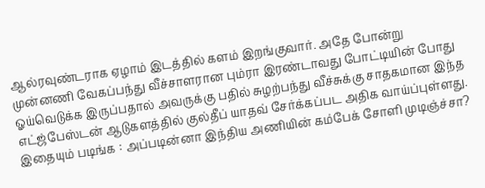ஆல்ரவுண்டராக ஏழாம் இடத்தில் களம் இறங்குவார். அதே போன்று முன்னணி வேகப்பந்து வீச்சாளரான பும்ரா இரண்டாவது போட்டியின் போது ஓய்வெடுக்க இருப்பதால் அவருக்கு பதில் சுழற்பந்து வீச்சுக்கு சாதகமான இந்த எட்ஜ்பேஸ்டன் ஆடுகளத்தில் குல்தீப் யாதவ் சேர்க்கப்பட அதிக வாய்ப்புள்ளது.
இதையும் படிங்க : அப்படின்னா இந்திய அணியின் கம்பேக் சோளி முடிஞ்ச்சா?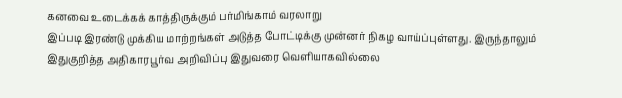கனவை உடைக்கக் காத்திருக்கும் பர்மிங்காம் வரலாறு
இப்படி இரண்டு முக்கிய மாற்றங்கள் அடுத்த போட்டிக்கு முன்னர் நிகழ வாய்ப்புள்ளது. இருந்தாலும் இதுகுறித்த அதிகாரபூர்வ அறிவிப்பு இதுவரை வெளியாகவில்லை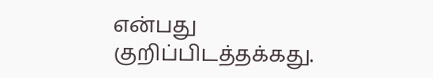என்பது குறிப்பிடத்தக்கது.